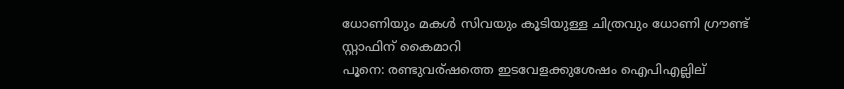ധോണിയും മകള്‍ സിവയും കൂടിയുള്ള ചിത്രവും ധോണി ഗ്രൗണ്ട് സ്റ്റാഫിന് കൈമാറി
പൂനെ: രണ്ടുവര്ഷത്തെ ഇടവേളക്കുശേഷം ഐപിഎല്ലില്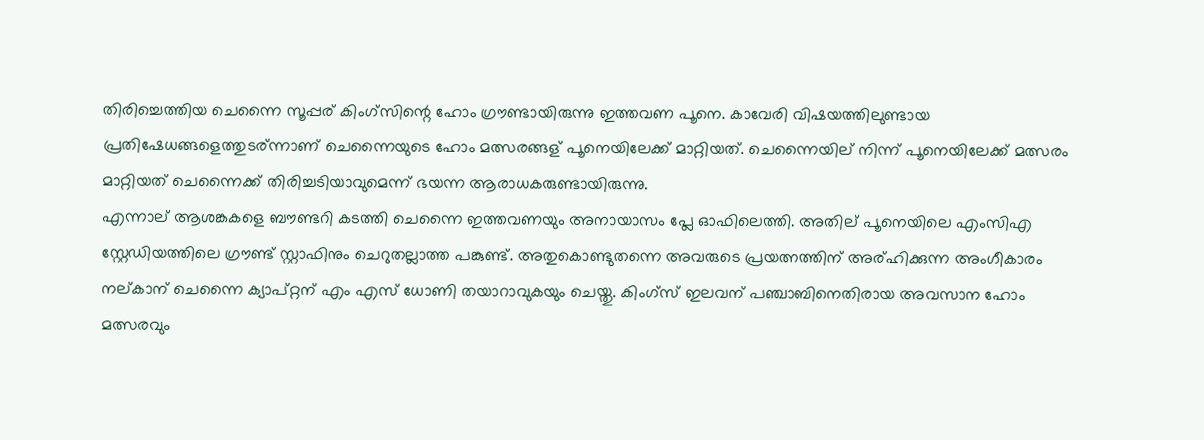തിരിച്ചെത്തിയ ചെന്നൈ സൂപ്പര് കിംഗ്സിന്റെ ഹോം ഗ്രൗണ്ടായിരുന്നു ഇത്തവണ പൂനെ. കാവേരി വിഷയത്തിലുണ്ടായ പ്രതിഷേധങ്ങളെത്തുടര്ന്നാണ് ചെന്നൈയുടെ ഹോം മത്സരങ്ങള് പൂനെയിലേക്ക് മാറ്റിയത്. ചെന്നൈയില് നിന്ന് പൂനെയിലേക്ക് മത്സരം മാറ്റിയത് ചെന്നൈക്ക് തിരിച്ചടിയാവുമെന്ന് ഭയന്ന ആരാധകരുണ്ടായിരുന്നു.
എന്നാല് ആശങ്കകളെ ബൗണ്ടറി കടത്തി ചെന്നൈ ഇത്തവണയും അനായാസം പ്ലേ ഓഫിലെത്തി. അതില് പൂനെയിലെ എംസിഎ സ്റ്റേഡിയത്തിലെ ഗ്രൗണ്ട് സ്റ്റാഫിനും ചെറുതല്ലാത്ത പങ്കുണ്ട്. അതുകൊണ്ടുതന്നെ അവരുടെ പ്രയത്നത്തിന് അര്ഹിക്കുന്ന അംഗീകാരം നല്കാന് ചെന്നൈ ക്യാപ്റ്റന് എം എസ് ധോണി തയാറാവുകയും ചെയ്തു. കിംഗ്സ് ഇലവന് പഞ്ചാബിനെതിരായ അവസാന ഹോം മത്സരവും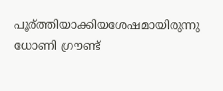പൂര്ത്തിയാക്കിയശേഷമായിരുന്നു ധോണി ഗ്രൗണ്ട്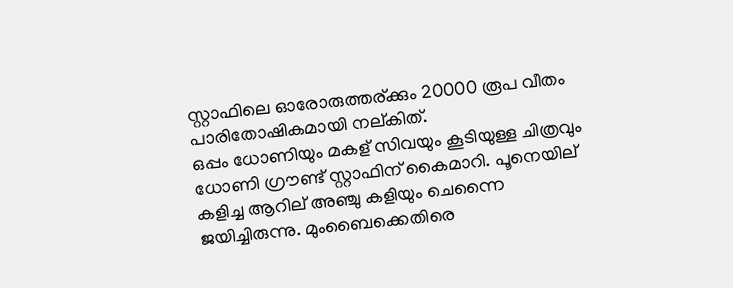സ്റ്റാഫിലെ ഓരോരുത്തര്ക്കും 20000 രൂപ വീതം പാരിതോഷികമായി നല്കിത്.
ഒപ്പം ധോണിയും മകള് സിവയും കൂടിയുള്ള ചിത്രവും ധോണി ഗ്രൗണ്ട് സ്റ്റാഫിന് കൈമാറി. പൂനെയില് കളിച്ച ആറില് അഞ്ചു കളിയും ചെന്നൈ ജയിച്ചിരുന്നു. മുംബൈക്കെതിരെ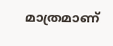മാത്രമാണ്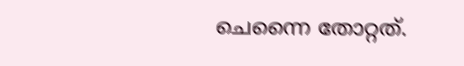ചെന്നൈ തോറ്റത്.